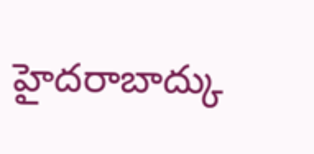హైదరాబాద్కు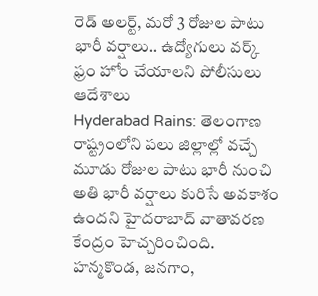రెడ్ అలర్ట్, మరో 3 రోజుల పాటు భారీ వర్షాలు.. ఉద్యోగులు వర్క్ ఫ్రం హోం చేయాలని పోలీసులు ఆదేశాలు
Hyderabad Rains: తెలంగాణ రాష్ట్రంలోని పలు జిల్లాల్లో వచ్చే మూడు రోజుల పాటు భారీ నుంచి అతి భారీ వర్షాలు కురిసే అవకాశం ఉందని హైదరాబాద్ వాతావరణ కేంద్రం హెచ్చరించింది. హన్మకొండ, జనగాం,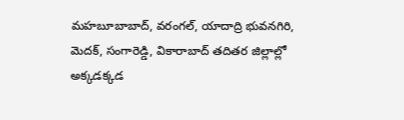మహబూబాబాద్, వరంగల్, యాదాద్రి భువనగిరి, మెదక్, సంగారెడ్డి, వికారాబాద్ తదితర జిల్లాల్లో అక్కడక్కడ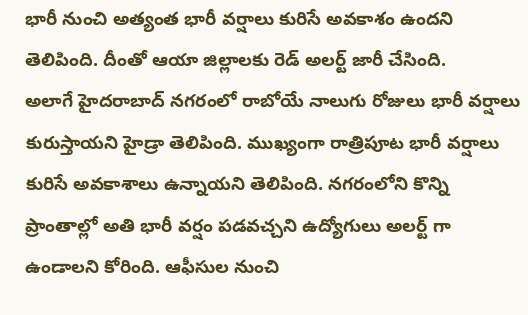భారీ నుంచి అత్యంత భారీ వర్షాలు కురిసే అవకాశం ఉందని తెలిపింది. దీంతో ఆయా జిల్లాలకు రెడ్ అలర్ట్ జారీ చేసింది.
అలాగే హైదరాబాద్ నగరంలో రాబోయే నాలుగు రోజులు భారీ వర్షాలు కురుస్తాయని హైడ్రా తెలిపింది. ముఖ్యంగా రాత్రిపూట భారీ వర్షాలు కురిసే అవకాశాలు ఉన్నాయని తెలిపింది. నగరంలోని కొన్ని ప్రాంతాల్లో అతి భారీ వర్షం పడవచ్చని ఉద్యోగులు అలర్ట్ గా ఉండాలని కోరింది. ఆఫీసుల నుంచి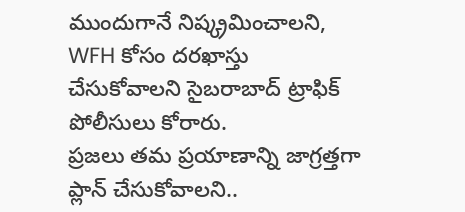ముందుగానే నిష్క్రమించాలని, WFH కోసం దరఖాస్తు చేసుకోవాలని సైబరాబాద్ ట్రాఫిక్ పోలీసులు కోరారు.
ప్రజలు తమ ప్రయాణాన్ని జాగ్రత్తగా ప్లాన్ చేసుకోవాలని..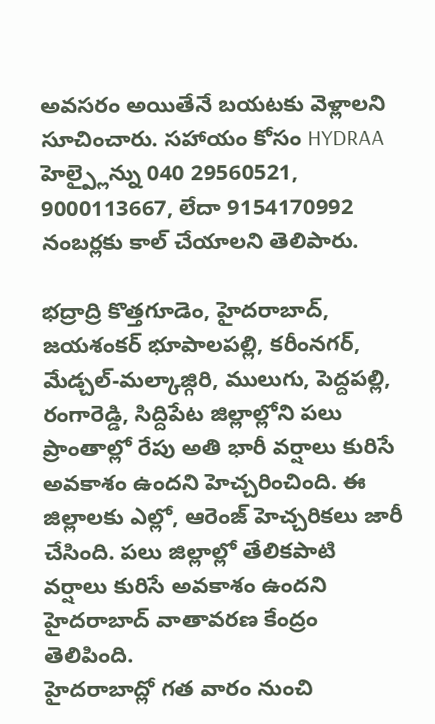అవసరం అయితేనే బయటకు వెళ్లాలని సూచించారు. సహాయం కోసం HYDRAA హెల్ప్లైన్ను 040 29560521, 9000113667, లేదా 9154170992 నంబర్లకు కాల్ చేయాలని తెలిపారు.

భద్రాద్రి కొత్తగూడెం, హైదరాబాద్, జయశంకర్ భూపాలపల్లి, కరీంనగర్, మేడ్చల్-మల్కాజ్గిరి, ములుగు, పెద్దపల్లి, రంగారెడ్డి, సిద్దిపేట జిల్లాల్లోని పలు ప్రాంతాల్లో రేపు అతి భారీ వర్షాలు కురిసే అవకాశం ఉందని హెచ్చరించింది. ఈ జిల్లాలకు ఎల్లో, ఆరెంజ్ హెచ్చరికలు జారీ చేసింది. పలు జిల్లాల్లో తేలికపాటి వర్షాలు కురిసే అవకాశం ఉందని హైదరాబాద్ వాతావరణ కేంద్రం తెలిపింది.
హైదరాబాద్లో గత వారం నుంచి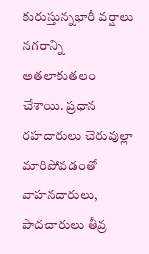కురుస్తున్నభారీ వర్షాలు నగరాన్ని అతలాకుతలం చేశాయి. ప్రధాన రహదారులు చెరువుల్లా మారిపోవడంతో వాహనదారులు, పాదచారులు తీవ్ర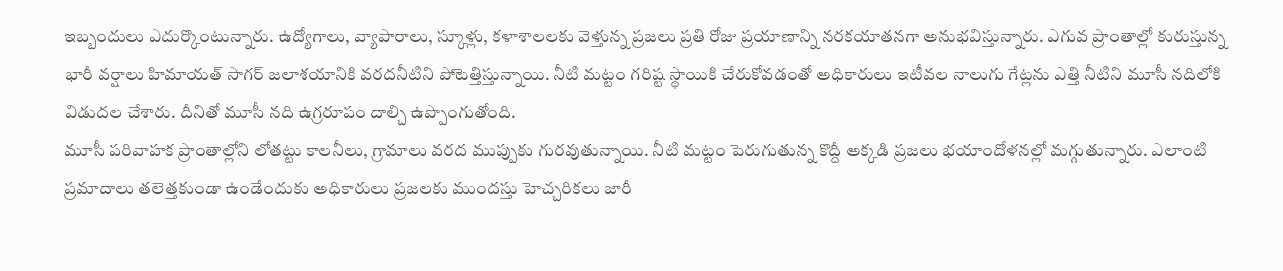ఇబ్బందులు ఎదుర్కొంటున్నారు. ఉద్యోగాలు, వ్యాపారాలు, స్కూళ్లు, కళాశాలలకు వెళ్తున్న ప్రజలు ప్రతి రోజు ప్రయాణాన్ని నరకయాతనగా అనుభవిస్తున్నారు. ఎగువ ప్రాంతాల్లో కురుస్తున్న భారీ వర్షాలు హిమాయత్ సాగర్ జలాశయానికి వరదనీటిని పోటెత్తిస్తున్నాయి. నీటి మట్టం గరిష్ట స్థాయికి చేరుకోవడంతో అధికారులు ఇటీవల నాలుగు గేట్లను ఎత్తి నీటిని మూసీ నదిలోకి విడుదల చేశారు. దీనితో మూసీ నది ఉగ్రరూపం దాల్చి ఉప్పొంగుతోంది.
మూసీ పరివాహక ప్రాంతాల్లోని లోతట్టు కాలనీలు, గ్రామాలు వరద ముప్పుకు గురవుతున్నాయి. నీటి మట్టం పెరుగుతున్న కొద్దీ అక్కడి ప్రజలు భయాందోళనల్లో మగ్గుతున్నారు. ఎలాంటి ప్రమాదాలు తలెత్తకుండా ఉండేందుకు అధికారులు ప్రజలకు ముందస్తు హెచ్చరికలు జారీ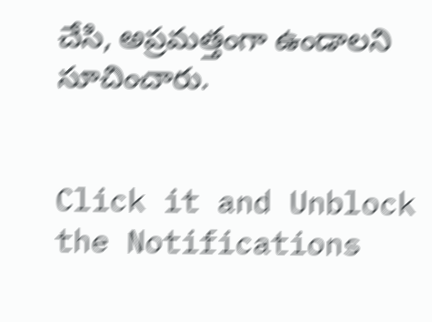చేసి, అప్రమత్తంగా ఉండాలని సూచించారు.


Click it and Unblock the Notifications